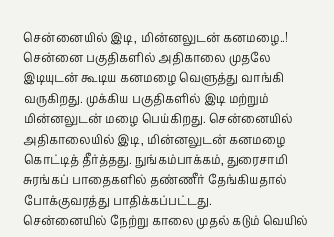சென்னையில் இடி, மின்னலுடன் கனமழை..!
சென்னை பகுதிகளில் அதிகாலை முதலே இடியுடன் கூடிய கனமழை வெளுத்து வாங்கி வருகிறது. முக்கிய பகுதிகளில் இடி மற்றும் மின்னலுடன் மழை பெய்கிறது. சென்னையில் அதிகாலையில் இடி, மின்னலுடன் கனமழை கொட்டித் தீர்த்தது. நுங்கம்பாக்கம், துரைசாமி சுரங்கப் பாதைகளில் தண்ணீர் தேங்கியதால் போக்குவரத்து பாதிக்கப்பட்டது.
சென்னையில் நேற்று காலை முதல் கடும் வெயில்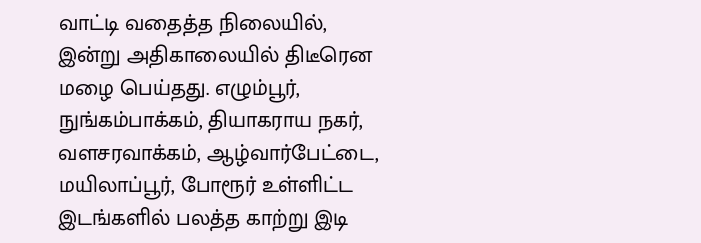வாட்டி வதைத்த நிலையில், இன்று அதிகாலையில் திடீரென மழை பெய்தது. எழும்பூர், நுங்கம்பாக்கம், தியாகராய நகர், வளசரவாக்கம், ஆழ்வார்பேட்டை, மயிலாப்பூர், போரூர் உள்ளிட்ட இடங்களில் பலத்த காற்று இடி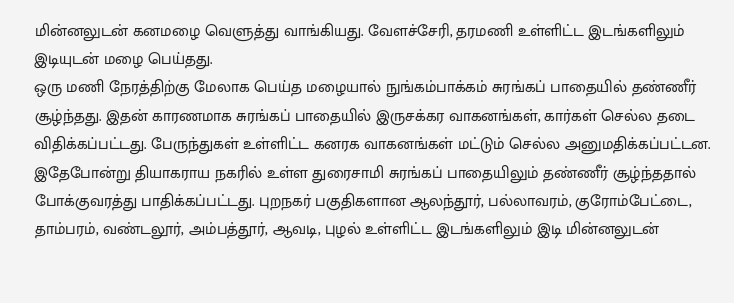மின்னலுடன் கனமழை வெளுத்து வாங்கியது. வேளச்சேரி, தரமணி உள்ளிட்ட இடங்களிலும் இடியுடன் மழை பெய்தது.
ஒரு மணி நேரத்திற்கு மேலாக பெய்த மழையால் நுங்கம்பாக்கம் சுரங்கப் பாதையில் தண்ணீர் சூழ்ந்தது. இதன் காரணமாக சுரங்கப் பாதையில் இருசக்கர வாகனங்கள், கார்கள் செல்ல தடை விதிக்கப்பட்டது. பேருந்துகள் உள்ளிட்ட கனரக வாகனங்கள் மட்டும் செல்ல அனுமதிக்கப்பட்டன.
இதேபோன்று தியாகராய நகரில் உள்ள துரைசாமி சுரங்கப் பாதையிலும் தண்ணீர் சூழ்ந்ததால் போக்குவரத்து பாதிக்கப்பட்டது. புறநகர் பகுதிகளான ஆலந்தூர், பல்லாவரம், குரோம்பேட்டை, தாம்பரம், வண்டலூர், அம்பத்தூர், ஆவடி, புழல் உள்ளிட்ட இடங்களிலும் இடி மின்னலுடன்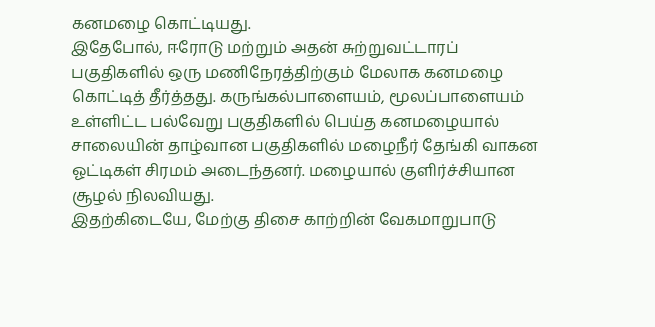கனமழை கொட்டியது.
இதேபோல், ஈரோடு மற்றும் அதன் சுற்றுவட்டாரப் பகுதிகளில் ஒரு மணிநேரத்திற்கும் மேலாக கனமழை கொட்டித் தீர்த்தது. கருங்கல்பாளையம், மூலப்பாளையம் உள்ளிட்ட பல்வேறு பகுதிகளில் பெய்த கனமழையால் சாலையின் தாழ்வான பகுதிகளில் மழைநீர் தேங்கி வாகன ஓட்டிகள் சிரமம் அடைந்தனர். மழையால் குளிர்ச்சியான சூழல் நிலவியது.
இதற்கிடையே, மேற்கு திசை காற்றின் வேகமாறுபாடு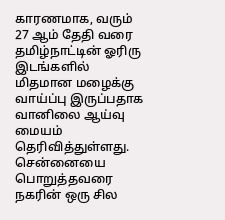காரணமாக, வரும் 27 ஆம் தேதி வரை தமிழ்நாட்டின் ஓரிரு இடங்களில் மிதமான மழைக்கு வாய்ப்பு இருப்பதாக வானிலை ஆய்வு மையம் தெரிவித்துள்ளது. சென்னையை பொறுத்தவரை நகரின் ஒரு சில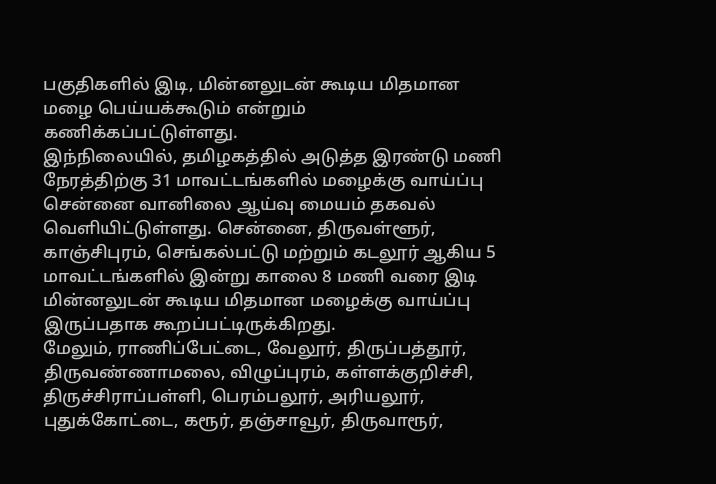பகுதிகளில் இடி, மின்னலுடன் கூடிய மிதமான மழை பெய்யக்கூடும் என்றும் கணிக்கப்பட்டுள்ளது.
இந்நிலையில், தமிழகத்தில் அடுத்த இரண்டு மணி நேரத்திற்கு 31 மாவட்டங்களில் மழைக்கு வாய்ப்பு சென்னை வானிலை ஆய்வு மையம் தகவல் வெளியிட்டுள்ளது. சென்னை, திருவள்ளூர், காஞ்சிபுரம், செங்கல்பட்டு மற்றும் கடலூர் ஆகிய 5 மாவட்டங்களில் இன்று காலை 8 மணி வரை இடி மின்னலுடன் கூடிய மிதமான மழைக்கு வாய்ப்பு இருப்பதாக கூறப்பட்டிருக்கிறது.
மேலும், ராணிப்பேட்டை, வேலூர், திருப்பத்தூர், திருவண்ணாமலை, விழுப்புரம், கள்ளக்குறிச்சி, திருச்சிராப்பள்ளி, பெரம்பலூர், அரியலூர், புதுக்கோட்டை, கரூர், தஞ்சாவூர், திருவாரூர்,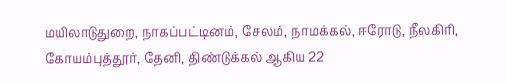மயிலாடுதுறை, நாகப்பட்டினம், சேலம், நாமக்கல், ஈரோடு, நீலகிரி, கோயம்புத்தூர், தேனி, திண்டுக்கல் ஆகிய 22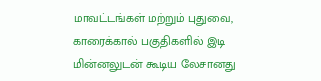மாவட்டங்கள் மற்றும் புதுவை, காரைக்கால் பகுதிகளில் இடி மின்னலுடன் கூடிய லேசானது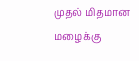முதல் மிதமான மழைக்கு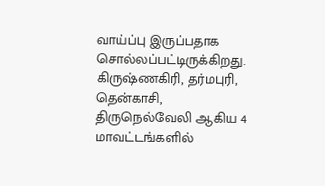வாய்ப்பு இருப்பதாக சொல்லப்பட்டிருக்கிறது. கிருஷ்ணகிரி, தர்மபுரி, தென்காசி, திருநெல்வேலி ஆகிய 4 மாவட்டங்களில்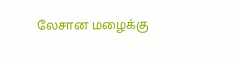லேசான மழைக்கு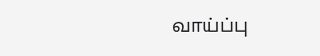வாய்ப்பு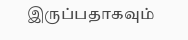இருப்பதாகவும்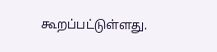கூறப்பட்டுள்ளது.